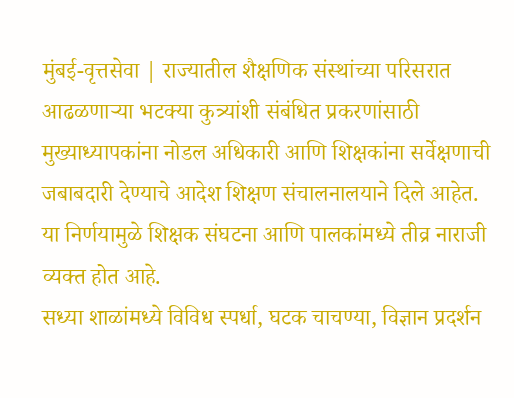मुंबई-वृत्तसेवा | राज्यातील शैक्षणिक संस्थांच्या परिसरात आढळणाऱ्या भटक्या कुत्र्यांशी संबंधित प्रकरणांसाठी मुख्याध्यापकांना नोडल अधिकारी आणि शिक्षकांना सर्वेक्षणाची जबाबदारी देण्याचे आदेश शिक्षण संचालनालयाने दिले आहेत. या निर्णयामुळे शिक्षक संघटना आणि पालकांमध्ये तीव्र नाराजी व्यक्त होत आहे.
सध्या शाळांमध्ये विविध स्पर्धा, घटक चाचण्या, विज्ञान प्रदर्शन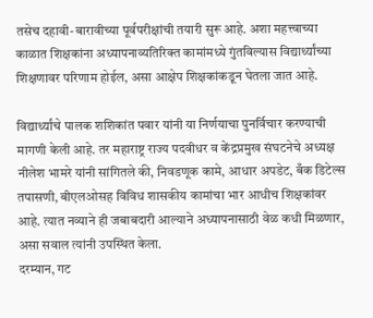तसेच दहावी-बारावीच्या पूर्वपरीक्षांची तयारी सुरू आहे. अशा महत्त्वाच्या काळात शिक्षकांना अध्यापनाव्यतिरिक्त कामांमध्ये गुंतविल्यास विद्यार्थ्यांच्या शिक्षणावर परिणाम होईल, असा आक्षेप शिक्षकांकडून घेतला जात आहे.

विद्यार्थ्यांचे पालक शशिकांत पवार यांनी या निर्णयाचा पुनर्विचार करण्याची मागणी केली आहे. तर महाराष्ट्र राज्य पदवीधर व केंद्रप्रमुख संघटनेचे अध्यक्ष नीलेश भामरे यांनी सांगितले की, निवडणूक कामे, आधार अपडेट, बँक डिटेल्स तपासणी, बीएलओसह विविध शासकीय कामांचा भार आधीच शिक्षकांवर आहे. त्यात नव्याने ही जबाबदारी आल्याने अध्यापनासाठी वेळ कधी मिळणार, असा सवाल त्यांनी उपस्थित केला.
दरम्यान, गट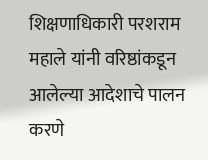शिक्षणाधिकारी परशराम महाले यांनी वरिष्ठांकडून आलेल्या आदेशाचे पालन करणे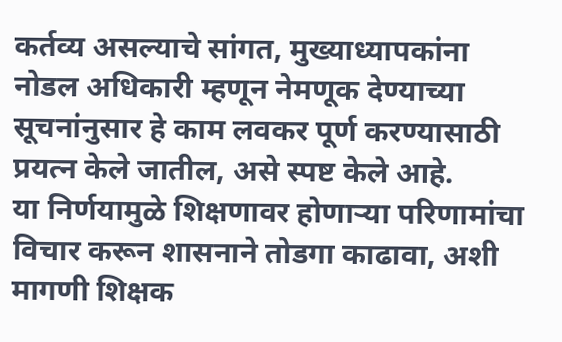कर्तव्य असल्याचे सांगत, मुख्याध्यापकांना नोडल अधिकारी म्हणून नेमणूक देण्याच्या सूचनांनुसार हे काम लवकर पूर्ण करण्यासाठी प्रयत्न केले जातील, असे स्पष्ट केले आहे.
या निर्णयामुळे शिक्षणावर होणाऱ्या परिणामांचा विचार करून शासनाने तोडगा काढावा, अशी मागणी शिक्षक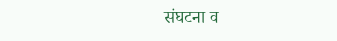संघटना व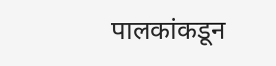पालकांकडून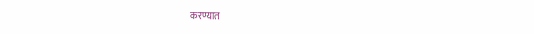करण्यात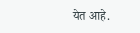येत आहे.